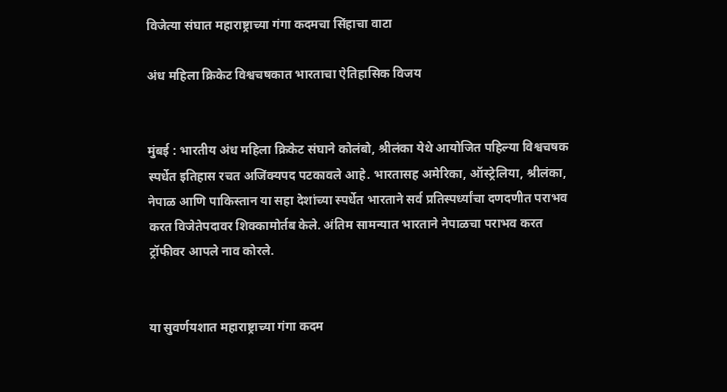विजेत्या संघात महाराष्ट्राच्या गंगा कदमचा सिंहाचा वाटा

अंध महिला क्रिकेट विश्वचषकात भारताचा ऐतिहासिक विजय


मुंबई : भारतीय अंध महिला क्रिकेट संघाने कोलंबो, श्रीलंका येथे आयोजित पहिल्या विश्वचषक स्पर्धेत इतिहास रचत अजिंक्यपद पटकावले आहे. भारतासह अमेरिका, ऑस्ट्रेलिया, श्रीलंका, नेपाळ आणि पाकिस्तान या सहा देशांच्या स्पर्धेत भारताने सर्व प्रतिस्पर्ध्यांचा दणदणीत पराभव करत विजेतेपदावर शिक्कामोर्तब केले. अंतिम सामन्यात भारताने नेपाळचा पराभव करत ट्रॉफीवर आपले नाव कोरले.


या सुवर्णयशात महाराष्ट्राच्या गंगा कदम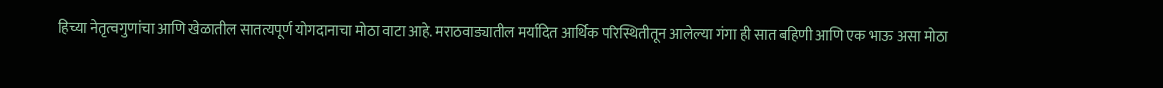हिच्या नेतृत्वगुणांचा आणि खेळातील सातत्यपूर्ण योगदानाचा मोठा वाटा आहे. मराठवाड्यातील मर्यादित आर्थिक परिस्थितीतून आलेल्या गंगा ही सात बहिणी आणि एक भाऊ असा मोठा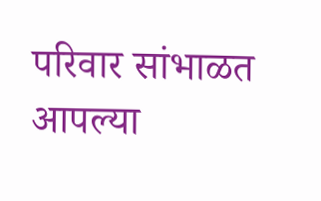परिवार सांभाळत आपल्या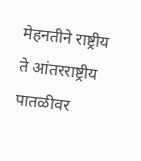मेहनतीने राष्ट्रीय ते आंतरराष्ट्रीय पातळीवर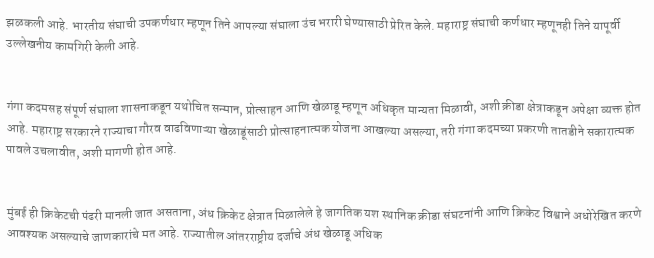झळकली आहे. भारतीय संघाची उपकर्णधार म्हणून तिने आपल्या संघाला उंच भरारी घेण्यासाठी प्रेरित केले. महाराष्ट्र संघाची कर्णधार म्हणूनही तिने यापूर्वी उल्लेखनीय कामगिरी केली आहे.


गंगा कदमसह संपूर्ण संघाला शासनाकडून यथोचित सन्मान, प्रोत्साहन आणि खेळाडू म्हणून अधिकृत मान्यता मिळावी, अशी क्रीडा क्षेत्राकडून अपेक्षा व्यक्त होत आहे. महाराष्ट्र सरकारने राज्याचा गौरव वाढविणाऱ्या खेळाडूंसाठी प्रोत्साहनात्मक योजना आखल्या असल्या, तरी गंगा कदमच्या प्रकरणी तातडीने सकारात्मक पावले उचलावीत, अशी मागणी होत आहे.


मुंबई ही क्रिकेटची पंढरी मानली जात असताना, अंध क्रिकेट क्षेत्रात मिळालेले हे जागतिक यश स्थानिक क्रीडा संघटनांनी आणि क्रिकेट विश्वाने अधोरेखित करणे आवश्यक असल्याचे जाणकारांचे मत आहे. राज्यातील आंतरराष्ट्रीय दर्जाचे अंध खेळाडू अधिक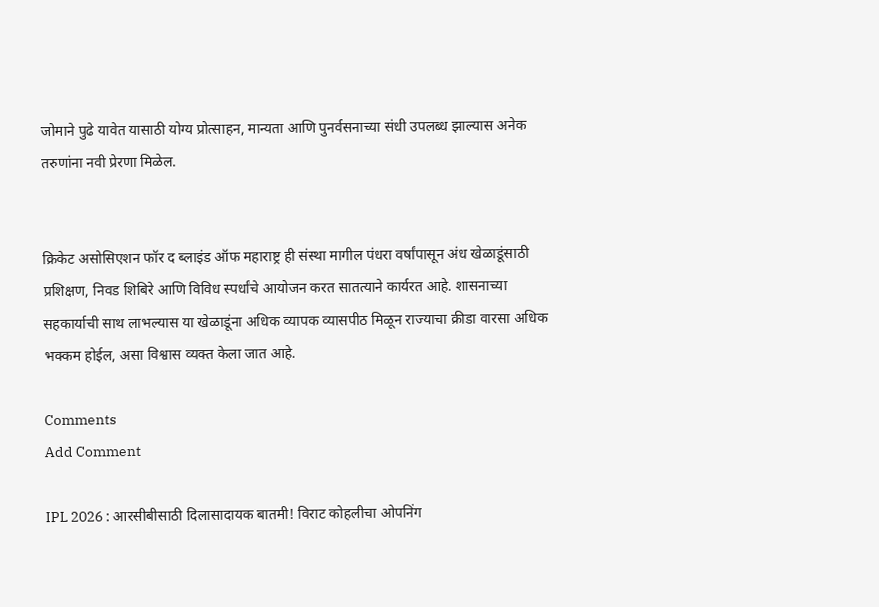जोमाने पुढे यावेत यासाठी योग्य प्रोत्साहन, मान्यता आणि पुनर्वसनाच्या संधी उपलब्ध झाल्यास अनेक तरुणांना नवी प्रेरणा मिळेल.


क्रिकेट असोसिएशन फॉर द ब्लाइंड ऑफ महाराष्ट्र ही संस्था मागील पंधरा वर्षांपासून अंध खेळाडूंसाठी प्रशिक्षण, निवड शिबिरे आणि विविध स्पर्धांचे आयोजन करत सातत्याने कार्यरत आहे. शासनाच्या सहकार्याची साथ लाभल्यास या खेळाडूंना अधिक व्यापक व्यासपीठ मिळून राज्याचा क्रीडा वारसा अधिक भक्कम होईल, असा विश्वास व्यक्त केला जात आहे.

Comments
Add Comment

IPL 2026 : आरसीबीसाठी दिलासादायक बातमी! विराट कोहलीचा ओपनिंग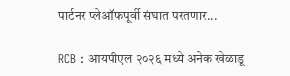पार्टनर प्लेऑफपूर्वी संघात परतणार...

RCB : आयपीएल २०२६ मध्ये अनेक खेळाडू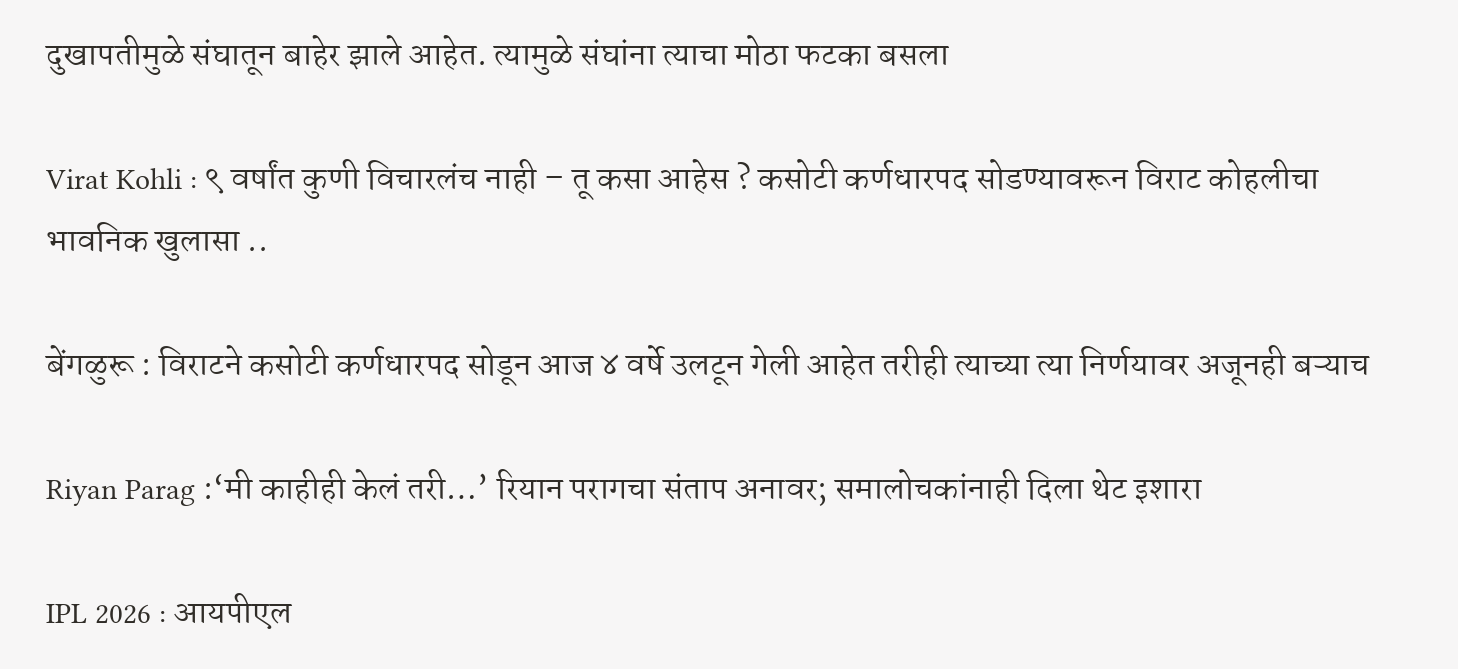दुखापतीमुळे संघातून बाहेर झाले आहेत. त्यामुळे संघांना त्याचा मोठा फटका बसला

Virat Kohli : ९ वर्षांत कुणी विचारलंच नाही – तू कसा आहेस ? कसोटी कर्णधारपद सोडण्यावरून विराट कोहलीचा भावनिक खुलासा ..

बेंगळुरू : विराटने कसोटी कर्णधारपद सोडून आज ४ वर्षे उलटून गेली आहेत तरीही त्याच्या त्या निर्णयावर अजूनही बऱ्याच

Riyan Parag :‘मी काहीही केलं तरी…’ रियान परागचा संताप अनावर; समालोचकांनाही दिला थेट इशारा

IPL 2026 : आयपीएल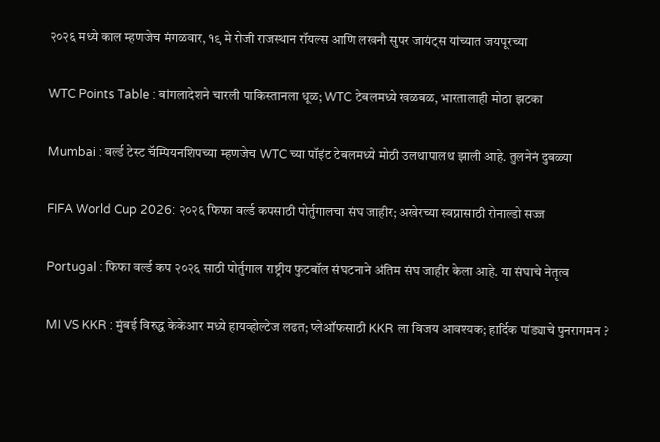२०२६ मध्ये काल म्हणजेच मंगळवार, १९ मे रोजी राजस्थान रॉयल्स आणि लखनौ सुपर जायंट्स यांच्यात जयपूरच्या

WTC Points Table : बांगलादेशने चारली पाकिस्तानला धूळ; WTC टेबलमध्ये खळबळ, भारतालाही मोठा झटका

Mumbai : वर्ल्ड टेस्ट चॅम्पियनशिपच्या म्हणजेच WTC च्या पॉइंट टेबलमध्ये मोठी उलथापालथ झाली आहे. तुलनेनं दुबळ्या

FIFA World Cup 2026: २०२६ फिफा वर्ल्ड कपसाठी पोर्तुगालचा संघ जाहीर; अखेरच्या स्वप्नासाठी रोनाल्डो सज्ज

Portugal : फिफा वर्ल्ड कप २०२६ साठी पोर्तुगाल राष्ट्रीय फुटबॉल संघटनाने अंतिम संघ जाहीर केला आहे. या संघाचे नेतृत्व

MI VS KKR : मुंबई विरुद्ध केकेआर मध्ये हायव्होल्टेज लढत; प्लेऑफसाठी KKR ला विजय आवश्यक; हार्दिक पांड्याचे पुनरागमन ?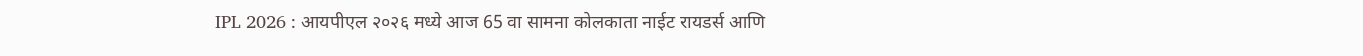IPL 2026 : आयपीएल २०२६ मध्ये आज 65 वा सामना कोलकाता नाईट रायडर्स आणि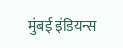मुंबई इंडियन्स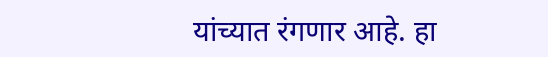यांच्यात रंगणार आहे. हा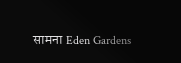सामना Eden Gardens